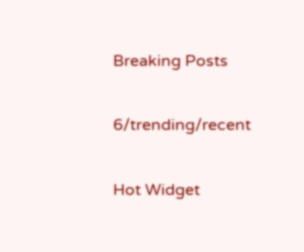Breaking Posts

6/trending/recent

Hot Widget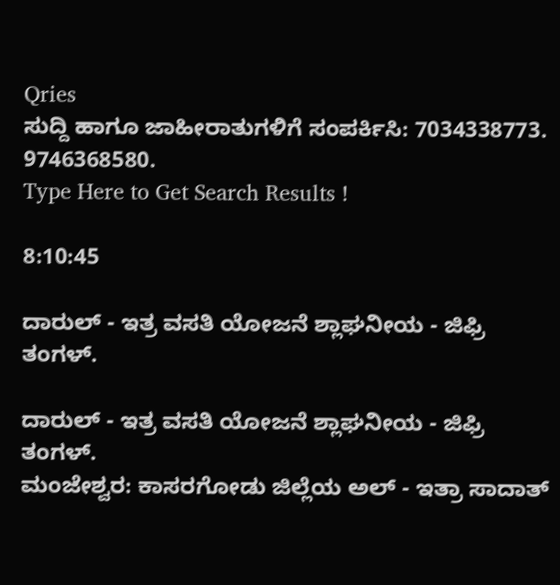Qries
ಸುದ್ದಿ ಹಾಗೂ ಜಾಹೀರಾತುಗಳಿಗೆ ಸಂಪರ್ಕಿಸಿ: 7034338773. 9746368580.
Type Here to Get Search Results !

8:10:45

ದಾರುಲ್ - ಇತ್ರ ವಸತಿ ಯೋಜನೆ ಶ್ಲಾಘನೀಯ - ಜಿಫ್ರಿ ತಂಗಳ್.

ದಾರುಲ್ - ಇತ್ರ ವಸತಿ ಯೋಜನೆ ಶ್ಲಾಘನೀಯ - ಜಿಫ್ರಿ ತಂಗಳ್.
ಮಂಜೇಶ್ವರ: ಕಾಸರಗೋಡು ಜಿಲ್ಲೆಯ ಅಲ್ - ಇತ್ರಾ ಸಾದಾತ್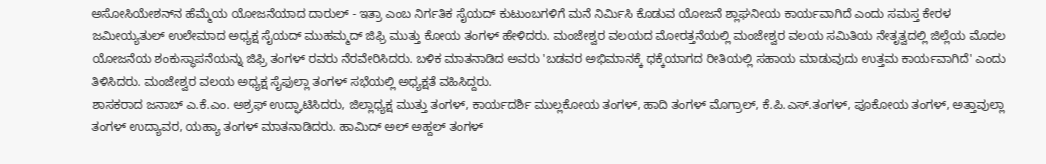ಅಸೋಸಿಯೇಶನ್‌ನ ಹೆಮ್ಮೆಯ ಯೋಜನೆಯಾದ ದಾರುಲ್ - ಇತ್ರಾ ಎಂಬ ನಿರ್ಗತಿಕ ಸೈಯದ್ ಕುಟುಂಬಗಳಿಗೆ ಮನೆ ನಿರ್ಮಿಸಿ ಕೊಡುವ ಯೋಜನೆ ಶ್ಲಾಘನೀಯ ಕಾರ್ಯವಾಗಿದೆ ಎಂದು ಸಮಸ್ತ ಕೇರಳ ಜಮೀಯ್ಯತುಲ್ ಉಲೇಮಾದ ಅಧ್ಯಕ್ಷ ಸೈಯದ್ ಮುಹಮ್ಮದ್ ಜಿಫ್ರಿ ಮುತ್ತು ಕೋಯ ತಂಗಳ್ ಹೇಳಿದರು. ಮಂಜೇಶ್ವರ ವಲಯದ ಮೋರತ್ತನೆಯಲ್ಲಿ ಮಂಜೇಶ್ವರ ವಲಯ ಸಮಿತಿಯ ನೇತೃತ್ವದಲ್ಲಿ ಜಿಲ್ಲೆಯ ಮೊದಲ ಯೋಜನೆಯ ಶಂಕುಸ್ಥಾಪನೆಯನ್ನು ಜಿಫ್ರಿ ತಂಗಳ್ ರವರು ನೆರವೇರಿಸಿದರು. ಬಳಿಕ ಮಾತನಾಡಿದ ಅವರು 'ಬಡವರ ಅಭಿಮಾನಕ್ಕೆ ಧಕ್ಕೆಯಾಗದ ರೀತಿಯಲ್ಲಿ ಸಹಾಯ ಮಾಡುವುದು ಉತ್ತಮ ಕಾರ್ಯವಾಗಿದೆ' ಎಂದು ತಿಳಿಸಿದರು. ಮಂಜೇಶ್ವರ ವಲಯ ಅಧ್ಯಕ್ಷ ಸೈಫುಲ್ಲಾ ತಂಗಳ್ ಸಭೆಯಲ್ಲಿ ಅಧ್ಯಕ್ಷತೆ ವಹಿಸಿದ್ದರು.
ಶಾಸಕರಾದ ಜನಾಬ್ ಎ.ಕೆ.ಎಂ. ಅಶ್ರಫ್ ಉದ್ಘಾಟಿಸಿದರು, ಜಿಲ್ಲಾಧ್ಯಕ್ಷ ಮುತ್ತು ತಂಗಳ್, ಕಾರ್ಯದರ್ಶಿ ಮುಲ್ಲಕೋಯ ತಂಗಳ್, ಹಾದಿ ತಂಗಳ್ ಮೊಗ್ರಾಲ್, ಕೆ.ಪಿ.ಎಸ್.ತಂಗಳ್, ಪೂಕೋಯ ತಂಗಳ್, ಅತ್ತಾವುಲ್ಲಾ ತಂಗಳ್ ಉದ್ಯಾವರ, ಯಹ್ಯಾ ತಂಗಳ್ ಮಾತನಾಡಿದರು. ಹಾಮಿದ್ ಅಲ್ ಅಹ್ದಲ್ ತಂಗಳ್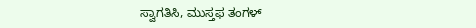ಸ್ವಾಗತಿಸಿ, ಮುಸ್ತಫ ತಂಗಳ್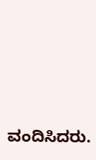ವಂದಿಸಿದರು.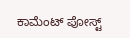ಕಾಮೆಂಟ್‌‌ ಪೋಸ್ಟ್‌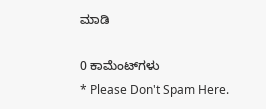ಮಾಡಿ

0 ಕಾಮೆಂಟ್‌ಗಳು
* Please Don't Spam Here.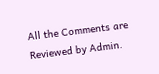All the Comments are Reviewed by Admin.